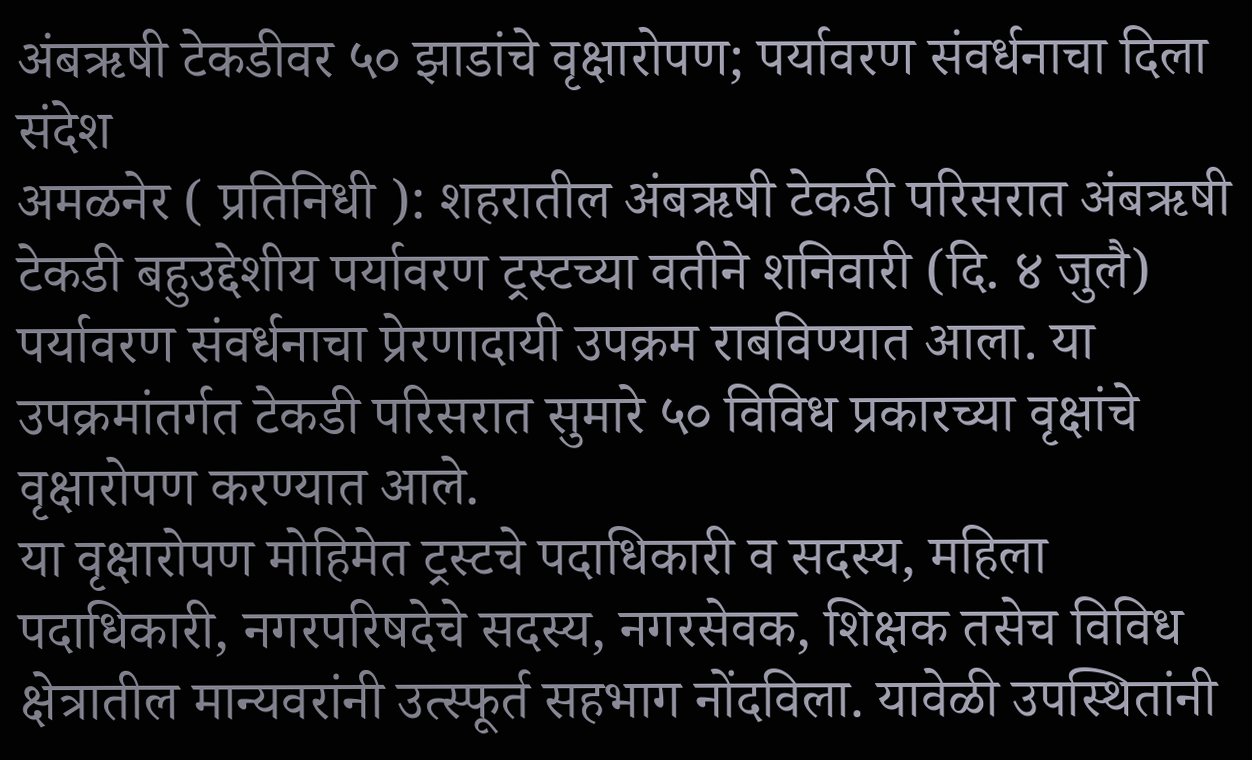अंबऋषी टेकडीवर ५० झाडांचे वृक्षारोपण; पर्यावरण संवर्धनाचा दिला संदेश
अमळनेर ( प्रतिनिधी ): शहरातील अंबऋषी टेकडी परिसरात अंबऋषी टेकडी बहुउद्देशीय पर्यावरण ट्रस्टच्या वतीने शनिवारी (दि. ४ जुलै) पर्यावरण संवर्धनाचा प्रेरणादायी उपक्रम राबविण्यात आला. या उपक्रमांतर्गत टेकडी परिसरात सुमारे ५० विविध प्रकारच्या वृक्षांचे वृक्षारोपण करण्यात आले.
या वृक्षारोपण मोहिमेत ट्रस्टचे पदाधिकारी व सदस्य, महिला पदाधिकारी, नगरपरिषदेचे सदस्य, नगरसेवक, शिक्षक तसेच विविध क्षेत्रातील मान्यवरांनी उत्स्फूर्त सहभाग नोंदविला. यावेळी उपस्थितांनी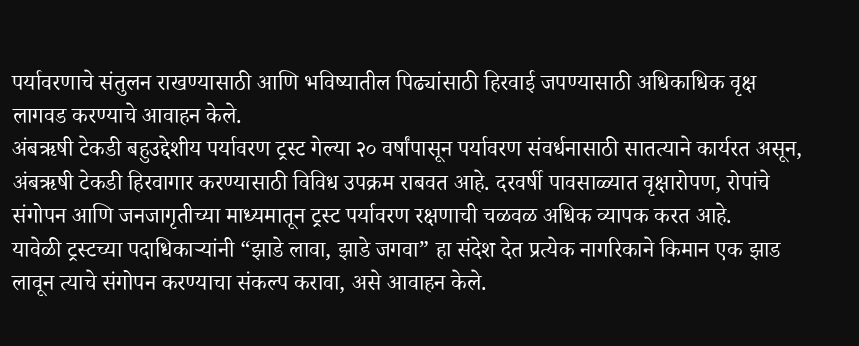पर्यावरणाचे संतुलन राखण्यासाठी आणि भविष्यातील पिढ्यांसाठी हिरवाई जपण्यासाठी अधिकाधिक वृक्ष लागवड करण्याचे आवाहन केले.
अंबऋषी टेकडी बहुउद्देशीय पर्यावरण ट्रस्ट गेल्या २० वर्षांपासून पर्यावरण संवर्धनासाठी सातत्याने कार्यरत असून, अंबऋषी टेकडी हिरवागार करण्यासाठी विविध उपक्रम राबवत आहे. दरवर्षी पावसाळ्यात वृक्षारोपण, रोपांचे संगोपन आणि जनजागृतीच्या माध्यमातून ट्रस्ट पर्यावरण रक्षणाची चळवळ अधिक व्यापक करत आहे.
यावेळी ट्रस्टच्या पदाधिकाऱ्यांनी “झाडे लावा, झाडे जगवा” हा संदेश देत प्रत्येक नागरिकाने किमान एक झाड लावून त्याचे संगोपन करण्याचा संकल्प करावा, असे आवाहन केले.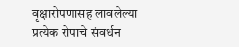वृक्षारोपणासह लावलेल्या प्रत्येक रोपाचे संवर्धन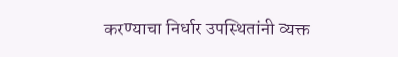करण्याचा निर्धार उपस्थितांनी व्यक्त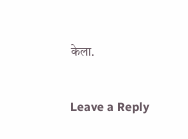केला.

Leave a Reply